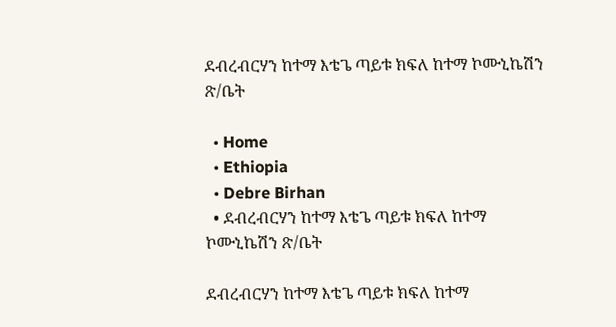ደብረብርሃን ከተማ እቴጌ ጣይቱ ክፍለ ከተማ ኮሙኒኬሽን ጽ/ቤት

  • Home
  • Ethiopia
  • Debre Birhan
  • ደብረብርሃን ከተማ እቴጌ ጣይቱ ክፍለ ከተማ ኮሙኒኬሽን ጽ/ቤት

ደብረብርሃን ከተማ እቴጌ ጣይቱ ክፍለ ከተማ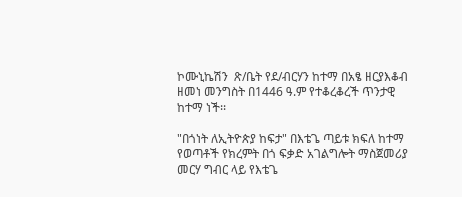ኮሙኒኬሽን  ጽ/ቤት የደ/ብርሃን ከተማ በአፄ ዘርያእቆብ ዘመነ መንግስት በ1446 ዓ.ም የተቆረቆረች ጥንታዊ ከተማ ነች፡፡

"በጎነት ለኢትዮጵያ ከፍታ" በእቴጌ ጣይቱ ክፍለ ከተማ የወጣቶች የክረምት በጎ ፍቃድ አገልግሎት ማስጀመሪያ መርሃ ግብር ላይ የእቴጌ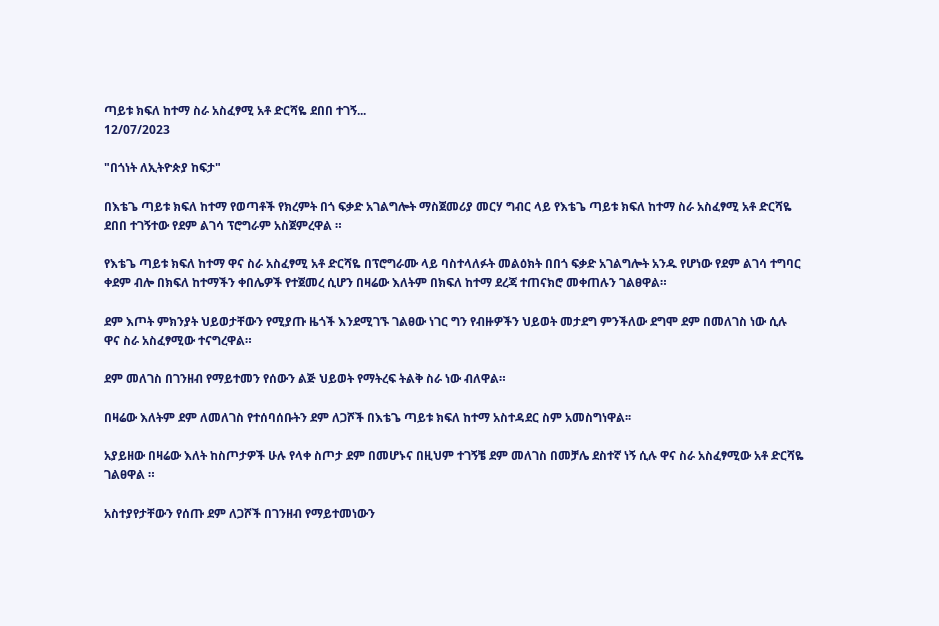ጣይቱ ክፍለ ከተማ ስራ አስፈፃሚ አቶ ድርሻዬ ደበበ ተገኝ...
12/07/2023

"በጎነት ለኢትዮጵያ ከፍታ"

በእቴጌ ጣይቱ ክፍለ ከተማ የወጣቶች የክረምት በጎ ፍቃድ አገልግሎት ማስጀመሪያ መርሃ ግብር ላይ የእቴጌ ጣይቱ ክፍለ ከተማ ስራ አስፈፃሚ አቶ ድርሻዬ ደበበ ተገኝተው የደም ልገሳ ፕሮግራም አስጀምረዋል ።

የእቴጌ ጣይቱ ክፍለ ከተማ ዋና ስራ አስፈፃሚ አቶ ድርሻዬ በፕሮግራሙ ላይ ባስተላለፉት መልዕክት በበጎ ፍቃድ አገልግሎት አንዱ የሆነው የደም ልገሳ ተግባር ቀደም ብሎ በክፍለ ከተማችን ቀበሌዎች የተጀመረ ሲሆን በዛሬው እለትም በክፍለ ከተማ ደረጃ ተጠናክሮ መቀጠሉን ገልፀዋል።

ደም እጦት ምክንያት ህይወታቸውን የሚያጡ ዜጎች እንደሚገኙ ገልፀው ነገር ግን የብዙዎችን ህይወት መታደግ ምንችለው ደግሞ ደም በመለገስ ነው ሲሉ ዋና ስራ አስፈፃሚው ተናግረዋል።

ደም መለገስ በገንዘብ የማይተመን የሰውን ልጅ ህይወት የማትረፍ ትልቅ ስራ ነው ብለዋል።

በዛሬው እለትም ደም ለመለገስ የተሰባሰቡትን ደም ለጋሾች በእቴጌ ጣይቱ ክፍለ ከተማ አስተዳደር ስም አመስግነዋል፡፡

አያይዘው በዛሬው እለት ከስጦታዎች ሁሉ የላቀ ስጦታ ደም በመሆኑና በዚህም ተገኝቼ ደም መለገስ በመቻሌ ደስተኛ ነኝ ሲሉ ዋና ስራ አስፈፃሚው አቶ ድርሻዬ ገልፀዋል ።

አስተያየታቸውን የሰጡ ደም ለጋሾች በገንዘብ የማይተመነውን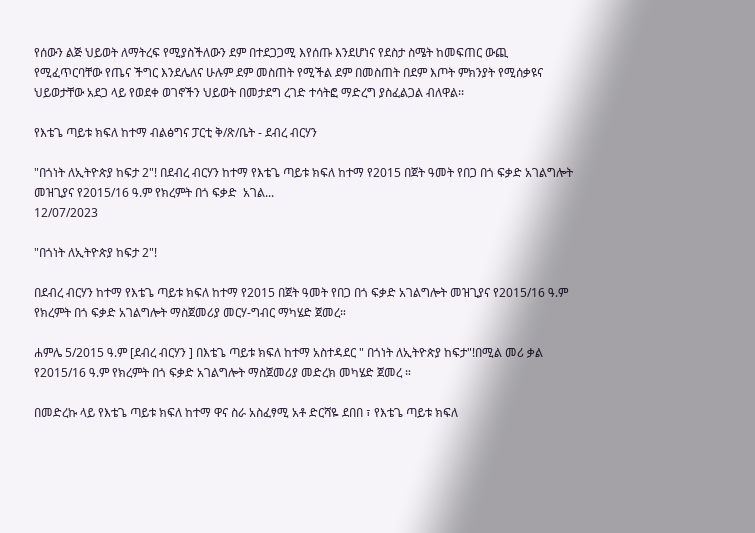የሰውን ልጅ ህይወት ለማትረፍ የሚያስችለውን ደም በተደጋጋሚ እየሰጡ እንደሆነና የደስታ ስሜት ከመፍጠር ውጪ የሚፈጥርባቸው የጤና ችግር እንደሌለና ሁሉም ደም መስጠት የሚችል ደም በመስጠት በደም እጦት ምክንያት የሚሰቃዩና ህይወታቸው አደጋ ላይ የወደቀ ወገኖችን ህይወት በመታደግ ረገድ ተሳትፎ ማድረግ ያስፈልጋል ብለዋል፡፡

የእቴጌ ጣይቱ ክፍለ ከተማ ብልፅግና ፓርቲ ቅ/ጽ/ቤት - ደብረ ብርሃን

"በጎነት ለኢትዮጵያ ከፍታ 2"! በደብረ ብርሃን ከተማ የእቴጌ ጣይቱ ክፍለ ከተማ የ2015 በጀት ዓመት የበጋ በጎ ፍቃድ አገልግሎት መዝጊያና የ2015/16 ዓ.ም የክረምት በጎ ፍቃድ  አገል...
12/07/2023

"በጎነት ለኢትዮጵያ ከፍታ 2"!

በደብረ ብርሃን ከተማ የእቴጌ ጣይቱ ክፍለ ከተማ የ2015 በጀት ዓመት የበጋ በጎ ፍቃድ አገልግሎት መዝጊያና የ2015/16 ዓ.ም የክረምት በጎ ፍቃድ አገልግሎት ማስጀመሪያ መርሃ-ግብር ማካሄድ ጀመረ።

ሐምሌ 5/2015 ዓ.ም [ደብረ ብርሃን ] በእቴጌ ጣይቱ ክፍለ ከተማ አስተዳደር " በጎነት ለኢትዮጵያ ከፍታ"!በሚል መሪ ቃል የ2015/16 ዓ.ም የክረምት በጎ ፍቃድ አገልግሎት ማስጀመሪያ መድረክ መካሄድ ጀመረ ።

በመድረኩ ላይ የእቴጌ ጣይቱ ክፍለ ከተማ ዋና ስራ አስፈፃሚ አቶ ድርሻዬ ደበበ ፣ የእቴጌ ጣይቱ ክፍለ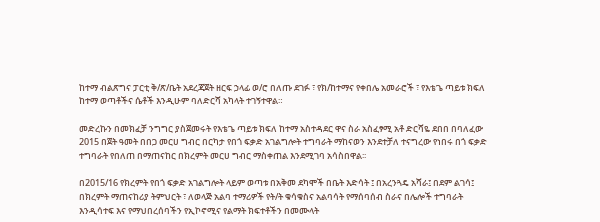ከተማ ብልጽግና ፓርቲ ቅ/ጽ/ቤት አደረጃጀት ዘርፍ ኃላፊ ወ/ሮ በለጡ ደገፉ ፣ የክ/ከተማና የቀበሌ አመራሮች ፣ የእቴጌ ጣይቱ ክፍለ ከተማ ወጣቶችና ሴቶች እንዲሁም ባለድርሻ አካላት ተገኝተዋል።

መድረኩን በመክፈቻ ንግግር ያስጀመሩት የእቴጌ ጣይቱ ክፍለ ከተማ አስተዳደር ዋና ስራ አስፈፃሚ አቶ ድርሻዬ ደበበ በባለፈው 2015 በጀት ዓመት በበጋ መርሀ ግብር በርካታ የበጎ ፍቃድ አገልግሎት ተግባራት ማከናወን እንደተቻለ ተናግረው የነበሩ በጎ ፍቃድ ተግባራት የበለጠ በማጠናከር በክረምት መርሀ ግብር ማስቀጠል እንደሚገባ አሳስበዋል፡፡

በ2015/16 የክረምት የበጎ ፍቃድ አገልግሎት ላይም ወጣቱ በአቅመ ደካሞች በቤት እድሳት ፤ በአረንጓዴ አሻራ፤ በደም ልገሳ፤ በክረምት ማጠናከሪያ ትምህርት ፣ ለወላጅ አልባ ተማሪዎች የት/ት ቁሳቁስና አልባሳት የማሰባሰብ ስራና በሌሎች ተግባራት እንዲሳተፍ እና የማህበረሰባችን የኢኮኖሚና የልማት ክፍተቶችን በመሙላት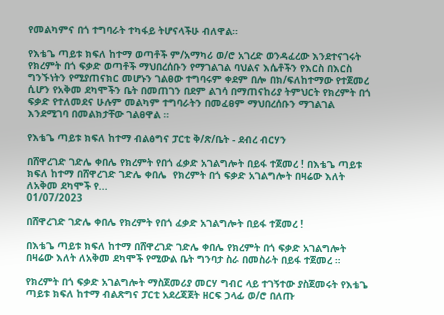የመልካምና በጎ ተግባራት ተካፋይ ትሆናላችሁ ብለዋል።

የእቴጌ ጣይቱ ክፍለ ከተማ ወጣቶች ም/አማካሪ ወ/ሮ አገረድ ወንዳፈረው እንደተናገሩት የክረምት በጎ ፍቃድ ወጣቶች ማህበረሰቡን የማገልገል ባህልና እሴቶችን የእርስ በእርስ ግንኙነትን የሚያጠናክር መሆኑን ገልፀው ተግባሩም ቀደም በሎ በክ/ፍለከተማው የተጀመረ ሲሆን የአቅመ ደካሞችን ቤት በመጠገን በደም ልገሳ በማጠናከሪያ ትምህርት የክረምት በጎ ፍቃድ የተለመደና ሁሉም መልካም ተግባራትን በመፈፀም ማህበረሰቡን ማገልገል እንደሚገባ በመልክታቸው ገልፀዋል ።

የእቴጌ ጣይቱ ክፍለ ከተማ ብልፅግና ፓርቲ ቅ/ጽ/ቤት - ደብረ ብርሃን

በሸዋረገድ ገድሌ ቀበሌ የክረምት የበጎ ፈቃድ አገልግሎት በይፋ ተጀመረ ! በእቴጌ ጣይቱ ክፍለ ከተማ በሸዋረገድ ገድሌ ቀበሌ  የክረምት በጎ ፍቃድ አገልግሎት በዛሬው እለት ለአቅመ ደካሞች የ...
01/07/2023

በሸዋረገድ ገድሌ ቀበሌ የክረምት የበጎ ፈቃድ አገልግሎት በይፋ ተጀመረ !

በእቴጌ ጣይቱ ክፍለ ከተማ በሸዋረገድ ገድሌ ቀበሌ የክረምት በጎ ፍቃድ አገልግሎት በዛሬው እለት ለአቅመ ደካሞች የሚውል ቤት ግንባታ ስራ በመስራት በይፋ ተጀመረ ።

የክረምት በጎ ፍቃድ አገልግሎት ማስጀመሪያ መርሃ ግብር ላይ ተገኝተው ያስጀመሩት የእቴጌ ጣይቱ ክፍለ ከተማ ብልጽግና ፓርቲ አደረጃጀት ዘርፍ ኃላፊ ወ/ሮ በለጡ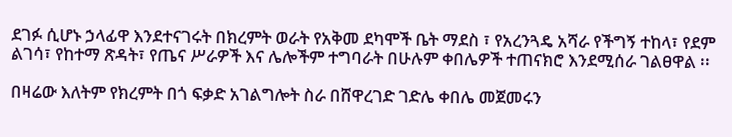ደገፉ ሲሆኑ ኃላፊዋ እንደተናገሩት በክረምት ወራት የአቅመ ደካሞች ቤት ማደስ ፣ የአረንጓዴ አሻራ የችግኝ ተከላ፣ የደም ልገሳ፣ የከተማ ጽዳት፣ የጤና ሥራዎች እና ሌሎችም ተግባራት በሁሉም ቀበሌዎች ተጠናክሮ እንደሚሰራ ገልፀዋል ፡፡

በዛሬው እለትም የክረምት በጎ ፍቃድ አገልግሎት ስራ በሸዋረገድ ገድሌ ቀበሌ መጀመሩን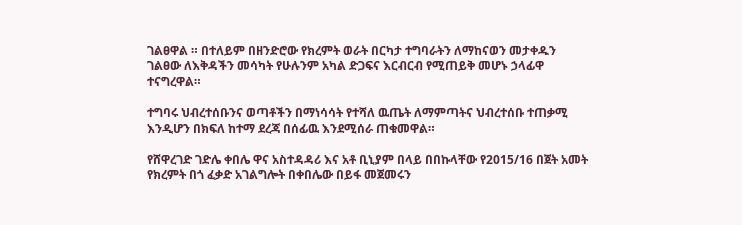ገልፀዋል ። በተለይም በዘንድሮው የክረምት ወራት በርካታ ተግባራትን ለማከናወን መታቀዱን ገልፀው ለእቅዳችን መሳካት የሁሉንም አካል ድጋፍና እርብርብ የሚጠይቅ መሆኑ ኃላፊዋ ተናግረዋል።

ተግባሩ ህብረተሰቡንና ወጣቶችን በማነሳሳት የተሻለ ዉጤት ለማምጣትና ህብረተሰቡ ተጠቃሚ እንዲሆን በክፍለ ከተማ ደረጃ በሰፊዉ እንደሚሰራ ጠቁመዋል።

የሸዋረገድ ገድሌ ቀበሌ ዋና አስተዳዳሪ እና አቶ ቢኒያም በላይ በበኩላቸው የ2015/16 በጀት አመት የክረምት በጎ ፈቃድ አገልግሎት በቀበሌው በይፋ መጀመሩን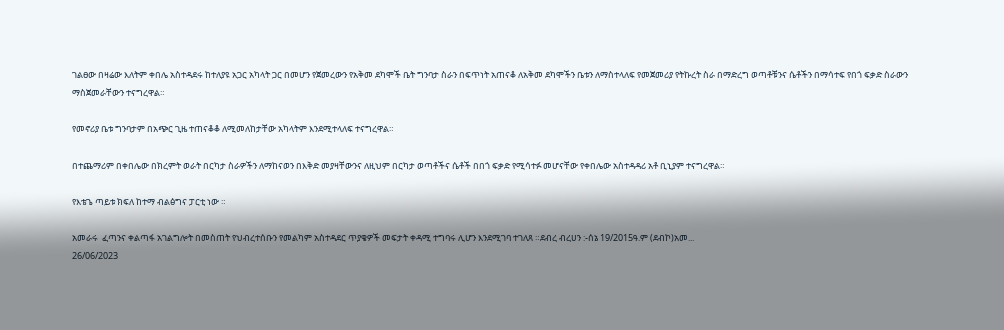ገልፀው በዛሬው እለትም ቀበሌ አስተዳደሩ ከተለያዩ አጋር አካላት ጋር በመሆን የጀመረውን የአቅመ ደካሞች ቤት ግንባታ ስራን በፍጥነት አጠናቆ ለአቅመ ደካሞችን ቤቱን ለማስተላለፍ የመጀመሪያ የትኩረት ስራ በማድረግ ወጣቶቹንና ሴቶችን በማሳተፍ የበጎ ፍቃድ ስራውን ማስጀመራቸውን ተናግረዋል።

የመኖሪያ ቤቱ ግንባታም በአጭር ጊዜ ተጠናቆቆ ለሚመለከታቸው አካላትም እንደሚተላለፍ ተናግረዋል።

በተጨማሪም በቀበሌው በክረምት ወራት በርካታ ስራዎችን ለማከናወን በእቅድ መያዛቸውንና ለዚህም በርካታ ወጣቶችና ሴቶች በበጎ ፍቃድ የሚሳተፉ መሆናቸው የቀበሌው አስተዳዳሪ አቶ ቢኒያም ተናግረዋል።

የእቴጌ ጣይቱ ክፍለ ከተማ ብልፅግና ፓርቲ ነው ።

አመራሩ  ፈጣንና ቀልጣፋ አገልግሎት በመስጠት የህብረተሰቡን የመልካም አስተዳደር ጥያቄዎች መፍታት ቀዳሚ ተግባሩ ሊሆን እንደሚገባ ተገለጸ ።ደብረ ብረሀን :-ሰኔ 19/2015ዓ.ም (ደብኮ)አመ...
26/06/2023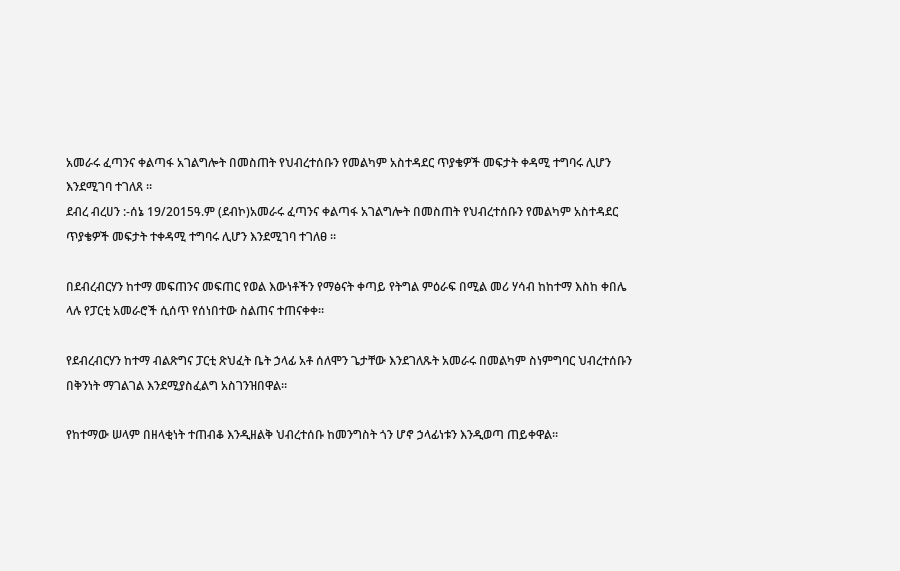አመራሩ ፈጣንና ቀልጣፋ አገልግሎት በመስጠት የህብረተሰቡን የመልካም አስተዳደር ጥያቄዎች መፍታት ቀዳሚ ተግባሩ ሊሆን እንደሚገባ ተገለጸ ።
ደብረ ብረሀን :-ሰኔ 19/2015ዓ.ም (ደብኮ)አመራሩ ፈጣንና ቀልጣፋ አገልግሎት በመስጠት የህብረተሰቡን የመልካም አስተዳደር ጥያቄዎች መፍታት ተቀዳሚ ተግባሩ ሊሆን እንደሚገባ ተገለፀ ።

በደብረብርሃን ከተማ መፍጠንና መፍጠር የወል እውነቶችን የማፅናት ቀጣይ የትግል ምዕራፍ በሚል መሪ ሃሳብ ከከተማ እስከ ቀበሌ ላሉ የፓርቲ አመራሮች ሲሰጥ የሰነበተው ስልጠና ተጠናቀቀ።

የደብረብርሃን ከተማ ብልጽግና ፓርቲ ጽህፈት ቤት ኃላፊ አቶ ሰለሞን ጌታቸው እንደገለጹት አመራሩ በመልካም ስነምግባር ህብረተሰቡን በቅንነት ማገልገል እንደሚያስፈልግ አስገንዝበዋል።

የከተማው ሠላም በዘላቂነት ተጠብቆ እንዲዘልቅ ህብረተሰቡ ከመንግስት ጎን ሆኖ ኃላፊነቱን እንዲወጣ ጠይቀዋል።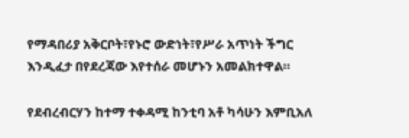የማዳበሪያ አቅርቦት፣የኑሮ ውድነት፣የሥራ አጥነት ችግር እንዲፈታ በየደረጃው እየተሰራ መሆኑን አመልክተዋል።

የደብረብርሃን ከተማ ተቀዳሚ ከንቲባ አቶ ካሳሁን እምቢአለ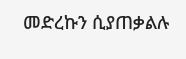መድረኩን ሲያጠቃልሉ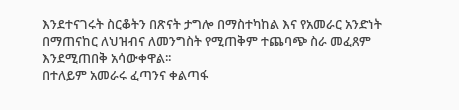እንደተናገሩት ስርቆትን በጽናት ታግሎ በማስተካከል እና የአመራር አንድነት በማጠናከር ለህዝብና ለመንግስት የሚጠቅም ተጨባጭ ስራ መፈጸም እንደሚጠበቅ አሳውቀዋል፡፡
በተለይም አመራሩ ፈጣንና ቀልጣፋ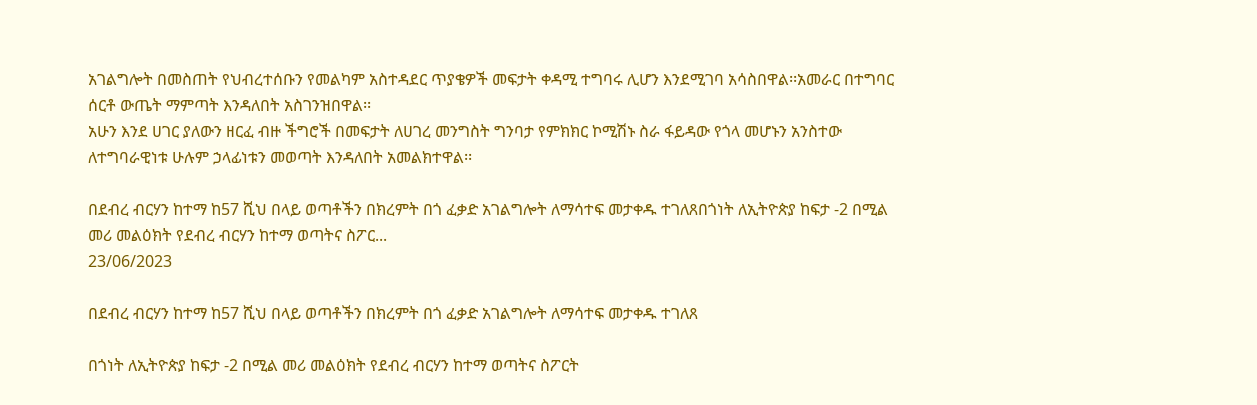አገልግሎት በመስጠት የህብረተሰቡን የመልካም አስተዳደር ጥያቄዎች መፍታት ቀዳሚ ተግባሩ ሊሆን እንደሚገባ አሳስበዋል፡፡አመራር በተግባር ሰርቶ ውጤት ማምጣት እንዳለበት አስገንዝበዋል፡፡
አሁን እንደ ሀገር ያለውን ዘርፈ ብዙ ችግሮች በመፍታት ለሀገረ መንግስት ግንባታ የምክክር ኮሚሽኑ ስራ ፋይዳው የጎላ መሆኑን አንስተው ለተግባራዊነቱ ሁሉም ኃላፊነቱን መወጣት እንዳለበት አመልክተዋል፡፡

በደብረ ብርሃን ከተማ ከ57 ሺህ በላይ ወጣቶችን በክረምት በጎ ፈቃድ አገልግሎት ለማሳተፍ መታቀዱ ተገለጸበጎነት ለኢትዮጵያ ከፍታ -2 በሚል መሪ መልዕክት የደብረ ብርሃን ከተማ ወጣትና ስፖር...
23/06/2023

በደብረ ብርሃን ከተማ ከ57 ሺህ በላይ ወጣቶችን በክረምት በጎ ፈቃድ አገልግሎት ለማሳተፍ መታቀዱ ተገለጸ

በጎነት ለኢትዮጵያ ከፍታ -2 በሚል መሪ መልዕክት የደብረ ብርሃን ከተማ ወጣትና ስፖርት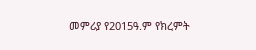መምሪያ የ2015ዓ.ም የክረምት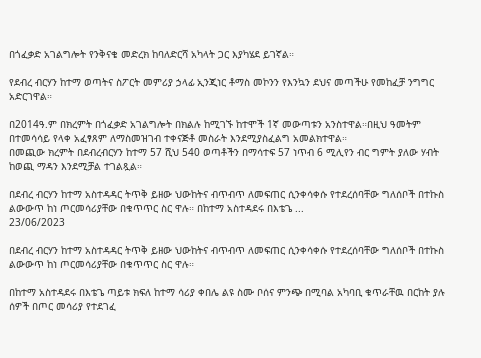በጎፈቃድ አገልግሎት የንቅናቄ መድረክ ከባለድርሻ አካላት ጋር እያካሄደ ይገኛል።

የደብረ ብርሃን ከተማ ወጣትና ስፖርት መምሪያ ኃላፊ ኢንጂነር ቶማስ መኮንን የእንኳን ደህና መጣችሁ የመከፈቻ ንግግር አድርገዋል።

በ2014ዓ.ም በክረምት በጎፈቃድ አገልግሎት በክልሉ ከሚገኙ ከተሞች 1ኛ መውጣቱን አንስተዋል።በዚህ ዓመትም በተመሳሳይ የላቀ አፈፃጸም ለማስመዝገብ ተቀናጅቶ መስራት እንደሚያስፈልግ አመልክተዋል።
በመጪው ክረምት በደብረብርሃን ከተማ 57 ሺህ 540 ወጣቶችን በማሳተፍ 57 ነጥብ 6 ሚሊየን ብር ግምት ያለው ሃብት ከወጪ ማዳን እንደሚቻል ተገልጿል።

በደብረ ብርሃን ከተማ አስተዳዳር ትጥቅ ይዘው ህውከትና ብጥብጥ ለመፍጠር ሲንቀሳቀሱ የተደረሰባቸው ግለሰቦች በተኩስ ልውውጥ ከነ ጦርመሳሪያቸው በቁጥጥር ስር ዋሉ። በከተማ አስተዳደሩ በእቴጌ ...
23/06/2023

በደብረ ብርሃን ከተማ አስተዳዳር ትጥቅ ይዘው ህውከትና ብጥብጥ ለመፍጠር ሲንቀሳቀሱ የተደረሰባቸው ግለሰቦች በተኩስ ልውውጥ ከነ ጦርመሳሪያቸው በቁጥጥር ስር ዋሉ።

በከተማ አስተዳደሩ በእቴጌ ጣይቱ ክፍለ ከተማ ሳሪያ ቀበሌ ልዩ ስሙ ቦሰና ምንጭ በሚባል አካባቢ ቁጥራቸዉ በርከት ያሉ ሰዎች በጦር መሳሪያ የተደገፈ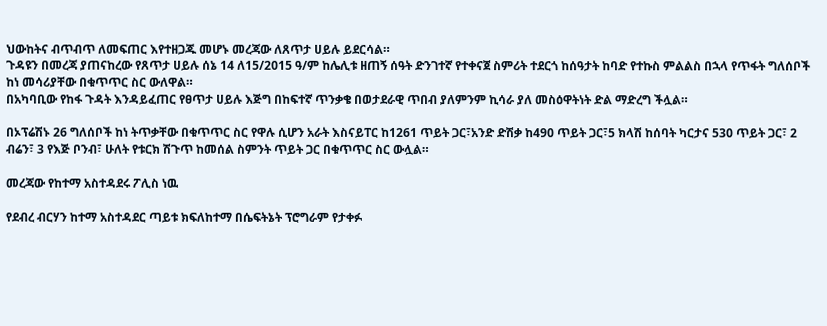ህውከትና ብጥብጥ ለመፍጠር እየተዘጋጁ መሆኑ መረጃው ለጸጥታ ሀይሉ ይደርሳል።
ጉዳዩን በመረጃ ያጠናከረው የጸጥታ ሀይሉ ሰኔ 14 ለ15/2015 ዓ/ም ከሌሊቱ ዘጠኝ ሰዓት ድንገተኛ የተቀናጀ ስምሪት ተደርጎ ከሰዓታት ከባድ የተኩስ ምልልስ በኋላ የጥፋት ግለሰቦች ከነ መሳሪያቸው በቁጥጥር ስር ውለዋል።
በአካባቢው የከፋ ጉዳት እንዳይፈጠር የፀጥታ ሀይሉ እጅግ በከፍተኛ ጥንቃቄ በወታደራዊ ጥበብ ያለምንም ኪሳራ ያለ መስዕዋትነት ድል ማድረግ ችሏል።

በኦፕሬሽኑ 26 ግለሰቦች ከነ ትጥቃቸው በቁጥጥር ስር የዋሉ ሲሆን አራት እስናይፐር ከ1261 ጥይት ጋር፣አንድ ድሽቃ ከ490 ጥይት ጋር፣5 ክላሽ ከሰባት ካርታና 530 ጥይት ጋር፣ 2 ብሬን፣ 3 የእጅ ቦንብ፣ ሁለት የቱርክ ሽጉጥ ከመሰል ስምንት ጥይት ጋር በቁጥጥር ስር ውሏል።

መረጃው የከተማ አስተዳደሩ ፖሊስ ነዉ

የደብረ ብርሃን ከተማ አስተዳደር ጣይቱ ክፍለከተማ በሴፍትኔት ፕሮግራም የታቀፉ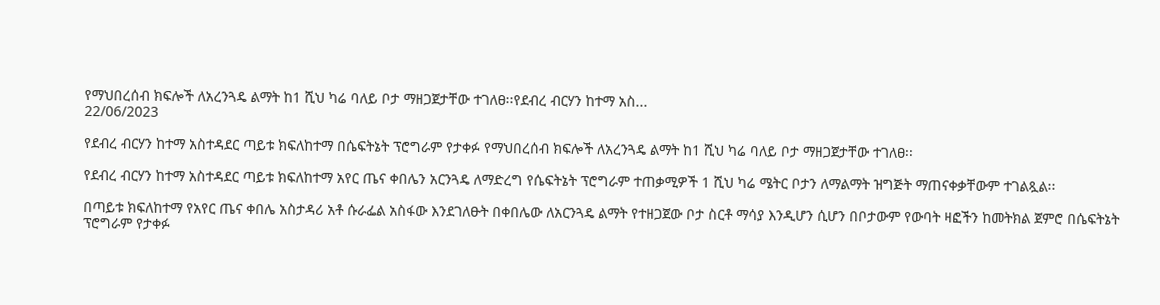የማህበረሰብ ክፍሎች ለአረንጓዴ ልማት ከ1 ሺህ ካሬ ባለይ ቦታ ማዘጋጀታቸው ተገለፀ፡፡የደብረ ብርሃን ከተማ አስ...
22/06/2023

የደብረ ብርሃን ከተማ አስተዳደር ጣይቱ ክፍለከተማ በሴፍትኔት ፕሮግራም የታቀፉ የማህበረሰብ ክፍሎች ለአረንጓዴ ልማት ከ1 ሺህ ካሬ ባለይ ቦታ ማዘጋጀታቸው ተገለፀ፡፡

የደብረ ብርሃን ከተማ አስተዳደር ጣይቱ ክፍለከተማ አየር ጤና ቀበሌን አርንጓዴ ለማድረግ የሴፍትኔት ፕሮግራም ተጠቃሚዎች 1 ሺህ ካሬ ሜትር ቦታን ለማልማት ዝግጅት ማጠናቀቃቸውም ተገልጿል፡፡

በጣይቱ ክፍለከተማ የአየር ጤና ቀበሌ አስታዳሪ አቶ ሱራፌል አስፋው እንደገለፁት በቀበሌው ለአርንጓዴ ልማት የተዘጋጀው ቦታ ስርቶ ማሳያ እንዲሆን ሲሆን በቦታውም የውባት ዛፎችን ከመትክል ጀምሮ በሴፍትኔት ፕሮግራም የታቀፉ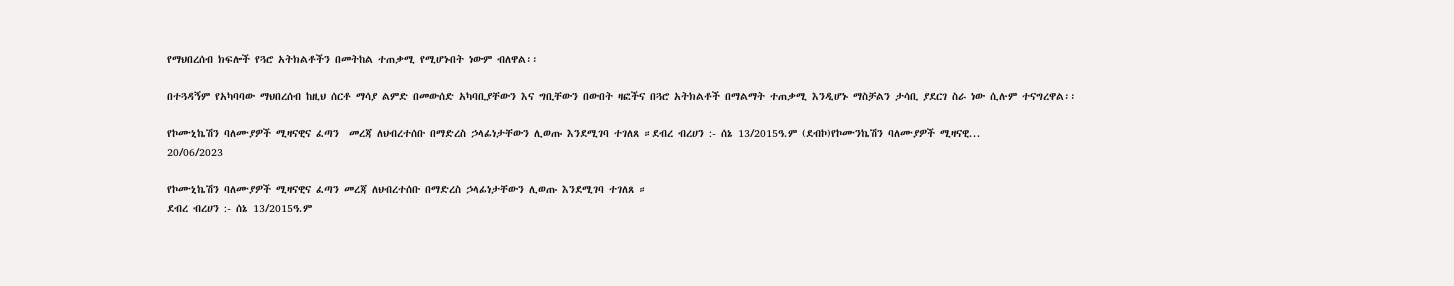የማህበረሰብ ክፍሎች የጓሮ አትክልቶችን በመትከል ተጠቃሚ የሚሆኑበት ነውም ብለዋል፡፡

በተጓዳኝም የአካባባው ማህበረሰብ ከዚህ ሰርቶ ማሳያ ልምድ በመውሰድ አካባቢያቸውን እና ግቢቸውን በውበት ዛፎችና በጓሮ አትክልቶች በማልማት ተጠቃሚ እንዲሆኑ ማስቻልን ታሳቢ ያደርገ ስራ ነው ሲሉም ተናግረዋል፡፡

የኮሙኒኬሽን ባለሙያዎች ሚዛናዊና ፈጣን  መረጃ ለህብረተሰቡ በማድረስ ኃላፊነታቸውን ሊወጡ እንደሚገባ ተገለጸ ።ደብረ ብረሀን :- ሰኔ 13/2015ዓ.ም (ደብኮ)የኮሙንኬሽን ባለሙያዎች ሚዛናዊ...
20/06/2023

የኮሙኒኬሽን ባለሙያዎች ሚዛናዊና ፈጣን መረጃ ለህብረተሰቡ በማድረስ ኃላፊነታቸውን ሊወጡ እንደሚገባ ተገለጸ ።
ደብረ ብረሀን :- ሰኔ 13/2015ዓ.ም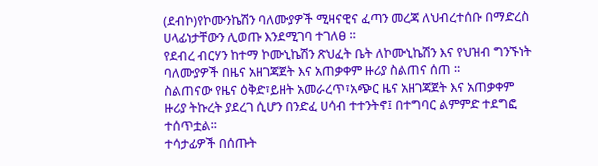(ደብኮ)የኮሙንኬሽን ባለሙያዎች ሚዛናዊና ፈጣን መረጃ ለህብረተሰቡ በማድረስ ሀላፊነታቸውን ሊወጡ እንደሚገባ ተገለፀ ።
የደብረ ብርሃን ከተማ ኮሙኒኬሽን ጽህፈት ቤት ለኮሙኒኬሽን እና የህዝብ ግንኙነት ባለሙያዎች በዜና አዘገጃጀት እና አጠቃቀም ዙሪያ ስልጠና ሰጠ ።
ስልጠናው የዜና ዕቅድ፣ይዘት አመራረጥ፣አጭር ዜና አዘገጃጀት እና አጠቃቀም ዙሪያ ትኩረት ያደረገ ሲሆን በንድፈ ሀሳብ ተተንትኖ፤ በተግባር ልምምድ ተደግፎ ተሰጥቷል፡፡
ተሳታፊዎች በሰጡት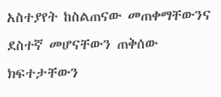አስተያየት ከስልጠናው መጠቀማቸውንና ደስተኛ መሆናቸውን ጠቅሰው ክፍተታቸውን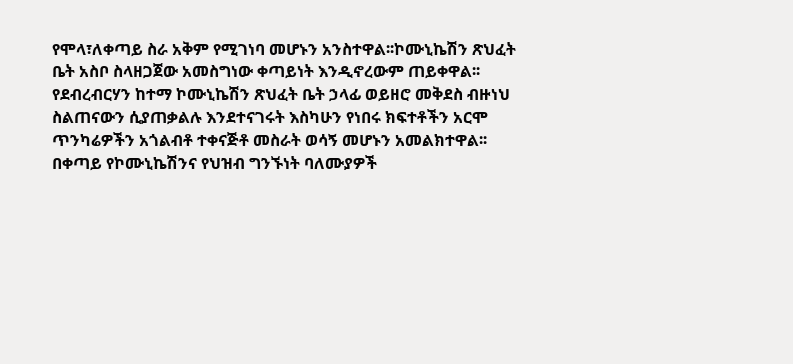የሞላ፣ለቀጣይ ስራ አቅም የሚገነባ መሆኑን አንስተዋል፡፡ኮሙኒኬሽን ጽህፈት ቤት አስቦ ስላዘጋጀው አመስግነው ቀጣይነት እንዲኖረውም ጠይቀዋል፡፡
የደብረብርሃን ከተማ ኮሙኒኬሽን ጽህፈት ቤት ኃላፊ ወይዘሮ መቅደስ ብዙነህ ስልጠናውን ሲያጠቃልሉ እንደተናገሩት እስካሁን የነበሩ ክፍተቶችን አርሞ ጥንካሬዎችን አጎልብቶ ተቀናጅቶ መስራት ወሳኝ መሆኑን አመልክተዋል፡፡
በቀጣይ የኮሙኒኬሽንና የህዝብ ግንኙነት ባለሙያዎች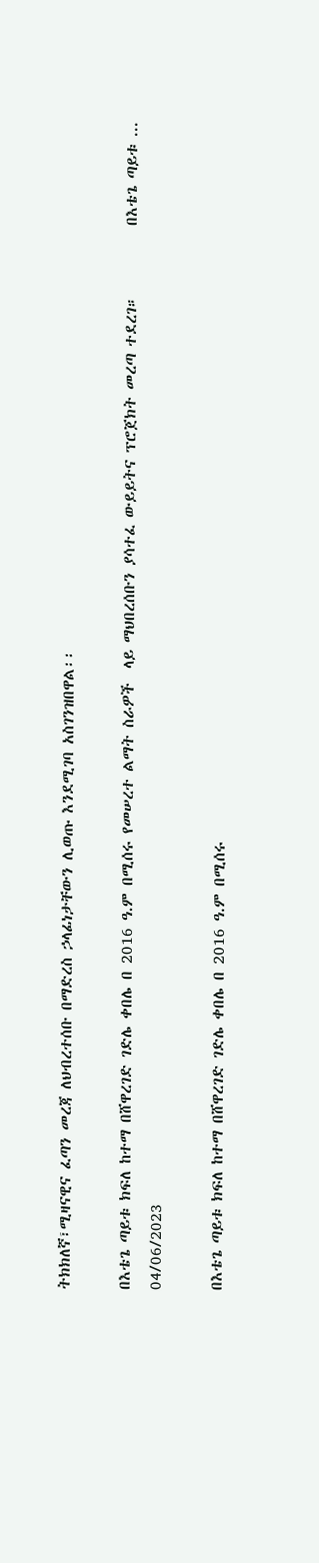ትክክለኛ፣ሚዛናዊና ፈጣን መረጃ ለህብረተሰቡ በማድረስ ኃላፊነታቸውን ሊወጡ እንደሚገባ አስገንዝበዋል፡፡

በእቴጌ ጣይቱ ክፍለ ከተማ በሸዋረገድ ገድሌ ቀበሌ በ 2016 ዓ.ም በሚሰሩ የመሠረተ ልማት ስራዎች  ላይ ማህበረሰቡን ያሳተፈ ውይይትና ፕሮጀክት መረጣ ተደረገ።          በእቴጌ ጣይቱ ...
04/06/2023

በእቴጌ ጣይቱ ክፍለ ከተማ በሸዋረገድ ገድሌ ቀበሌ በ 2016 ዓ.ም በሚሰሩ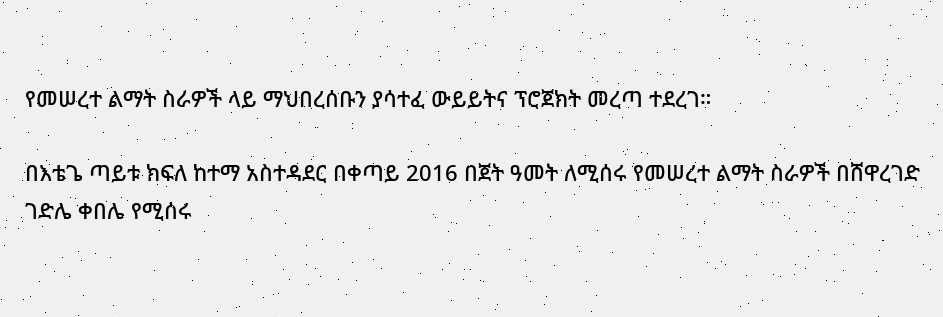የመሠረተ ልማት ስራዎች ላይ ማህበረሰቡን ያሳተፈ ውይይትና ፕሮጀክት መረጣ ተደረገ።

በእቴጌ ጣይቱ ክፍለ ከተማ አስተዳደር በቀጣይ 2016 በጀት ዓመት ለሚሰሩ የመሠረተ ልማት ስራዎች በሸዋረገድ ገድሌ ቀበሌ የሚሰሩ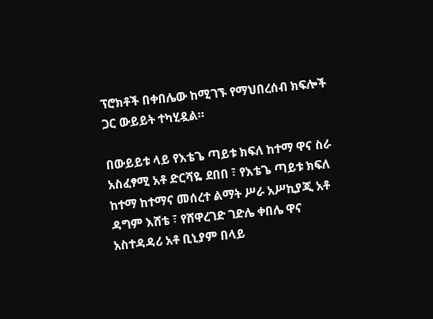ፕሮክቶች በቀበሌው ከሚገኙ የማህበረሰብ ክፍሎች ጋር ውይይት ተካሂዷል።

በውይይቱ ላይ የእቴጌ ጣይቱ ክፍለ ከተማ ዋና ስራ አስፈፃሚ አቶ ድርሻዬ ደበበ ፣ የእቴጌ ጣይቱ ክፍለ ከተማ ከተማና መሰረተ ልማት ሥራ አሥኪያጂ አቶ ዳግም እሸቴ ፣ የሸዋረገድ ገድሌ ቀበሌ ዋና አስተዳዳሪ አቶ ቢኒያም በላይ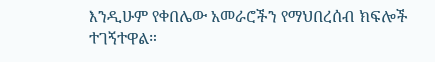እንዲሁም የቀበሌው አመራሮችን የማህበረሰብ ክፍሎች ተገኝተዋል።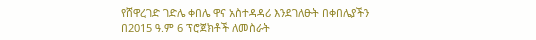የሸዋረገድ ገድሌ ቀበሌ ዋና አስተዳዳሪ እንደገለፁት በቀበሌያችን በ2015 ዓ.ም 6 ፕሮጀክቶች ለመስራት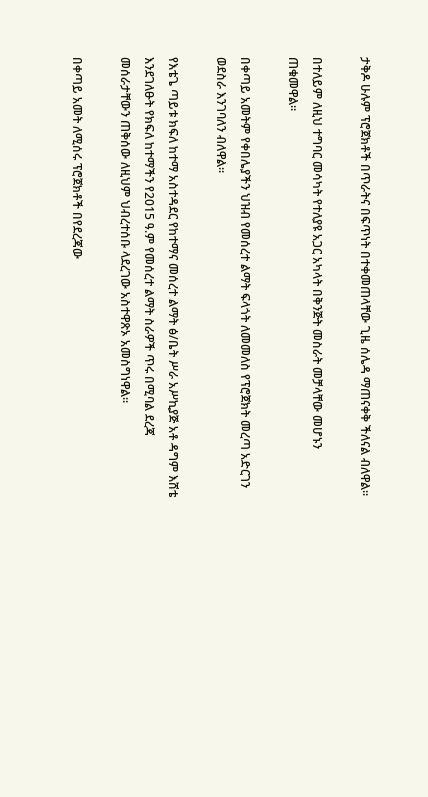ታቅዶ ሁሉም ፕሮጀክቶች በጥራትና በፍጥነት በተቀመጠላቸው ጊዜ ሰሌዳ ማጠናቀቅ ችለናል ብለዋል።

በተለይም ለዚህ ተግባር መሳካት የተለያዩ አጋር አካላት በቅንጅት መስራት መቻላቸው መሆኑን ጠቁመዋል።

በቀጣይ አመትም የቀበሌያችን ህዝብ የመሰረተ ልማት ፍላጎት ለመመለስ የፕሮጀክት መረጣ አድርገን ወደስራ እንገባለን ብለዋል።

የእቴጌ ጣይቱ ክፍለ ከተማ አስተዳደር የከተማና መሰረተ ልማት ፅ/ቤት ሥራ አሥኪያጅ አቶ ዳግም እሸቴ እንደገለፁት የክፍለ ከተማችን የ2015 ዓ.ም የመሰረተ ልማት ስራዎች ጥሩ በሚባል ደረጃ መሰራታቸውን ጠቅሰው ለዚህም ህብረተሰቡ ላደረገው አስተዋጽኦ አመስግነዋል።

በቀጣይ አመት ለሚሰሩ ፕሮጀክቶች በየደረጃው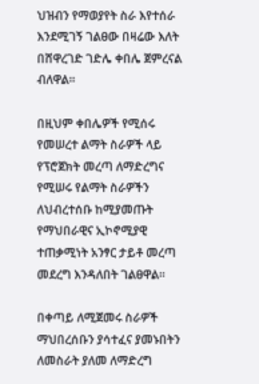ህዝብን የማወያየት ስራ እየተሰራ እንደሚገኝ ገልፀው በዛሬው እለት በሸዋረገድ ገድሌ ቀበሌ ጀምረናል ብለዋል።

በዚህም ቀበሌዎች የሚሰሩ የመሠረተ ልማት ስራዎች ላይ የፕሮጀክት መረጣ ለማድረግና የሚሠሩ የልማት ስራዎችን ለህብረተሰቡ ከሚያመጡት የማህበራዊና ኢኮኖሚያዊ ተጠቃሚነት አንፃር ታይቶ መረጣ መደረግ እንዳለበት ገልፀዋል።

በቀጣይ ለሚጀመሩ ስራዎች ማህበረሰቡን ያሳተፈና ያመኑበትን ለመስራት ያለመ ለማድረግ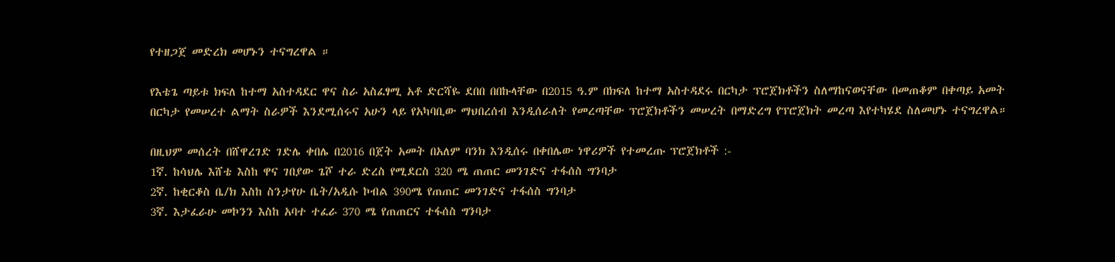የተዘጋጀ መድረክ መሆኑን ተናግረዋል ።

የእቴጌ ጣይቱ ክፍለ ከተማ አስተዳደር ዋና ስራ አስፈፃሚ አቶ ድርሻዬ ደበበ በበኩላቸው በ2015 ዓ.ም በክፍለ ከተማ አስተዳደሩ በርካታ ፕሮጀክቶችን ስለማከናወናቸው በመጠቆም በቀጣይ አመት በርካታ የመሠረተ ልማት ስራዎች እንደሚሰሩና አሁን ላይ የአካባቢው ማህበረሰብ እንዲሰራለት የመረጣቸው ፕሮጀክቶችን መሠረት በማድረግ የፕሮጀክት መረጣ እየተካሄደ ስለመሆኑ ተናግረዋል።

በዚህም መሰረት በሸዋረገድ ገድሌ ቀበሌ በ2016 በጀት አመት በአለም ባንክ እንዲሰሩ በቀበሌው ነዋሪዎች የተመረጡ ፕሮጀክቶች :-
1ኛ. ከሳህሌ እሸቴ እስከ ዋና ገበያው ጌሾ ተራ ድረስ የሚደርስ 320 ሜ ጠጠር መንገድና ተፋሰስ ግንባታ
2ኛ. ከቂርቆስ ቤ/ክ እስከ ስንታየሁ ቤት/አዲሱ ኮብል 390ሜ የጠጠር መንገድና ተፋሰስ ግንባታ
3ኛ. እታፈራሁ መኮንን እስከ አባተ ተፈራ 370 ሜ የጠጠርና ተፋሰስ ግንባታ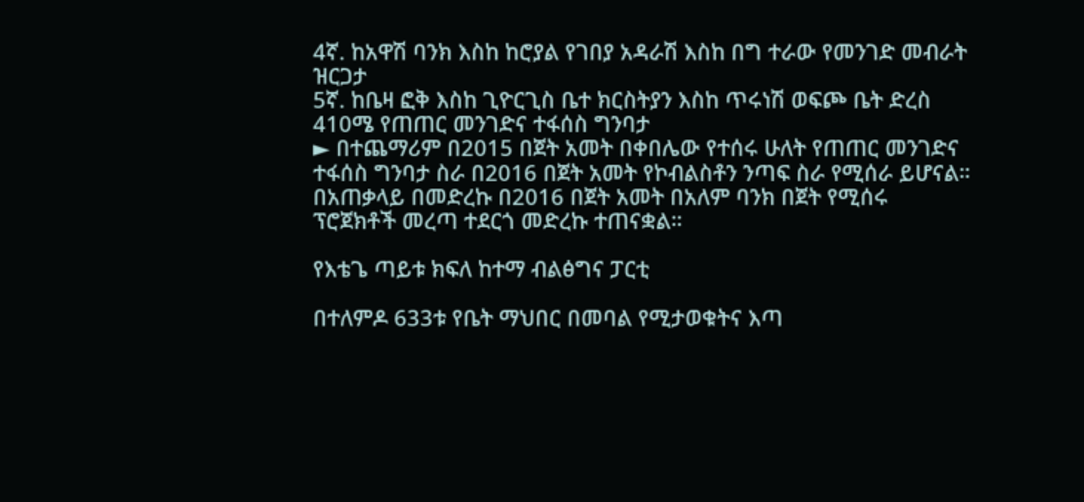4ኛ. ከአዋሽ ባንክ እስከ ከሮያል የገበያ አዳራሽ እስከ በግ ተራው የመንገድ መብራት ዝርጋታ
5ኛ. ከቤዛ ፎቅ እስከ ጊዮርጊስ ቤተ ክርስትያን እስከ ጥሩነሽ ወፍጮ ቤት ድረስ 410ሜ የጠጠር መንገድና ተፋሰስ ግንባታ
► በተጨማሪም በ2015 በጀት አመት በቀበሌው የተሰሩ ሁለት የጠጠር መንገድና ተፋሰስ ግንባታ ስራ በ2016 በጀት አመት የኮብልስቶን ንጣፍ ስራ የሚሰራ ይሆናል።
በአጠቃላይ በመድረኩ በ2016 በጀት አመት በአለም ባንክ በጀት የሚሰሩ ፕሮጀክቶች መረጣ ተደርጎ መድረኩ ተጠናቋል።

የእቴጌ ጣይቱ ክፍለ ከተማ ብልፅግና ፓርቲ

በተለምዶ 633ቱ የቤት ማህበር በመባል የሚታወቁትና እጣ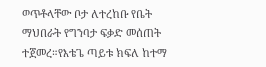ወጥቶላቸው ቦታ ለተረከቡ የቤት ማህበራት የግንባታ ፍቃድ መሰጠት ተጀመረ።የእቴጌ ጣይቱ ክፍለ ከተማ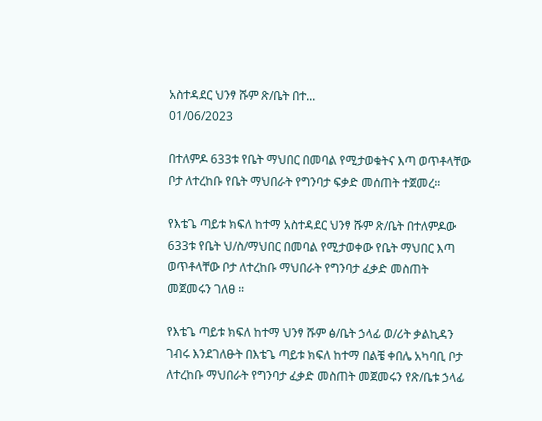አስተዳደር ህንፃ ሹም ጽ/ቤት በተ...
01/06/2023

በተለምዶ 633ቱ የቤት ማህበር በመባል የሚታወቁትና እጣ ወጥቶላቸው ቦታ ለተረከቡ የቤት ማህበራት የግንባታ ፍቃድ መሰጠት ተጀመረ።

የእቴጌ ጣይቱ ክፍለ ከተማ አስተዳደር ህንፃ ሹም ጽ/ቤት በተለምዶው 633ቱ የቤት ህ/ስ/ማህበር በመባል የሚታወቀው የቤት ማህበር እጣ ወጥቶላቸው ቦታ ለተረከቡ ማህበራት የግንባታ ፈቃድ መስጠት መጀመሩን ገለፀ ።

የእቴጌ ጣይቱ ክፍለ ከተማ ህንፃ ሹም ፅ/ቤት ኃላፊ ወ/ሪት ቃልኪዳን ገብሩ እንደገለፁት በእቴጌ ጣይቱ ክፍለ ከተማ በልቼ ቀበሌ አካባቢ ቦታ ለተረከቡ ማህበራት የግንባታ ፈቃድ መስጠት መጀመሩን የጽ/ቤቱ ኃላፊ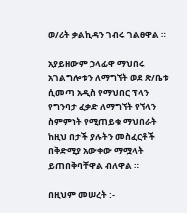ወ/ሪት ቃልኪዳን ገብሩ ገልፀዋል ።

አያይዘውም ኃላፊዋ ማህበሩ አገልግሎቱን ለማግኘት ወደ ጽ/ቤቱ ሲመጣ አዲስ የማህበር ፕላን የግንባታ ፈቃድ ለማግኘት የኘላን ስምምነት የሚጠይቁ ማህበራት ከዚህ በታች ያሉትን መስፈርቶች በቅድሚያ አውቀው ማሟላት ይጠበቅባቸዋል ብለዋል ።

በዚህም መሠረት :-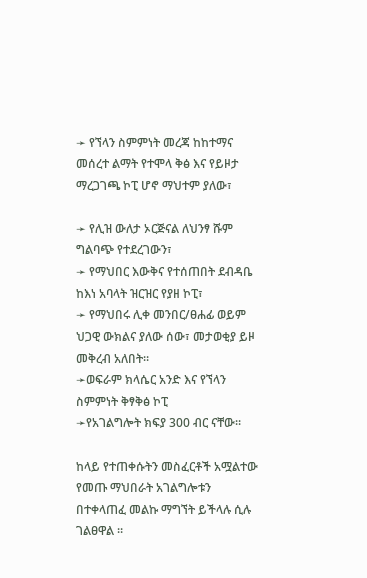➛ የኘላን ስምምነት መረጃ ከከተማና መሰረተ ልማት የተሞላ ቅፅ እና የይዞታ ማረጋገጫ ኮፒ ሆኖ ማህተም ያለው፣

➛ የሊዝ ውለታ ኦርጅናል ለህንፃ ሹም ግልባጭ የተደረገውን፣
➛ የማህበር እውቅና የተሰጠበት ደብዳቤ ከእነ አባላት ዝርዝር የያዘ ኮፒ፣
➛ የማህበሩ ሊቀ መንበር/ፀሐፊ ወይም ህጋዊ ውክልና ያለው ሰው፣ መታወቂያ ይዞ መቅረብ አለበት።
➛ወፍራም ክላሴር አንድ እና የኘላን ስምምነት ቅፃቅፅ ኮፒ
➛የአገልግሎት ክፍያ 300 ብር ናቸው።

ከላይ የተጠቀሱትን መስፈርቶች አሟልተው የመጡ ማህበራት አገልግሎቱን በተቀላጠፈ መልኩ ማግኘት ይችላሉ ሲሉ ገልፀዋል ።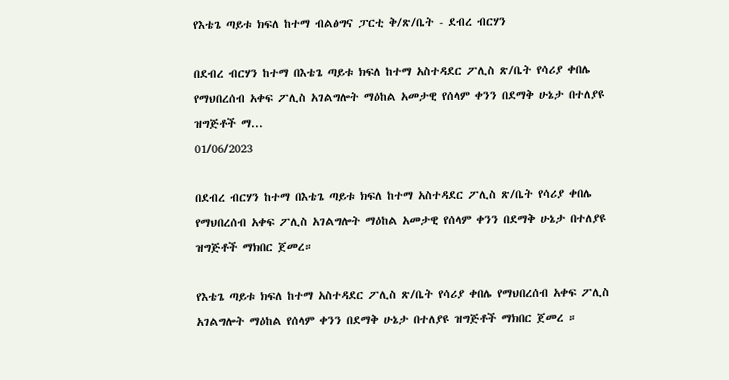የእቴጌ ጣይቱ ክፍለ ከተማ ብልፅግና ፓርቲ ቅ/ጽ/ቤት - ደብረ ብርሃን

በደብረ ብርሃን ከተማ በእቴጌ ጣይቱ ክፍለ ከተማ አስተዳደር ፖሊስ ጽ/ቤት የሳሪያ ቀበሌ የማህበረሰብ አቀፍ ፖሊስ አገልግሎት ማዕከል አመታዊ የሰላም ቀንን በደማቅ ሁኔታ በተለያዩ ዝግጅቶች ማ...
01/06/2023

በደብረ ብርሃን ከተማ በእቴጌ ጣይቱ ክፍለ ከተማ አስተዳደር ፖሊስ ጽ/ቤት የሳሪያ ቀበሌ የማህበረሰብ አቀፍ ፖሊስ አገልግሎት ማዕከል አመታዊ የሰላም ቀንን በደማቅ ሁኔታ በተለያዩ ዝግጅቶች ማክበር ጀመረ።

የእቴጌ ጣይቱ ክፍለ ከተማ አስተዳደር ፖሊስ ጽ/ቤት የሳሪያ ቀበሌ የማህበረሰብ አቀፍ ፖሊስ አገልግሎት ማዕከል የሰላም ቀንን በደማቅ ሁኔታ በተለያዩ ዝግጅቶች ማክበር ጀመረ ።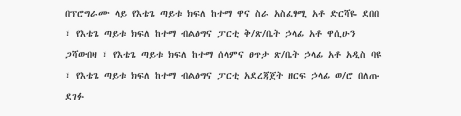በፕሮግራሙ ላይ የእቴጌ ጣይቱ ክፍለ ከተማ ዋና ስራ አስፈፃሚ አቶ ድርሻዬ ደበበ ፣ የእቴጌ ጣይቱ ክፍለ ከተማ ብልፅግና ፓርቲ ቅ/ጽ/ቤት ኃላፊ አቶ ዋሲሁን ጋሻውበዛ ፣ የእቴጌ ጣይቱ ክፍለ ከተማ ሰላምና ፀጥታ ጽ/ቤት ኃላፊ አቶ አዲስ ባዩ ፣ የእቴጌ ጣይቱ ክፍለ ከተማ ብልፅግና ፓርቲ አደረጃጀት ዘርፍ ኃላፊ ወ/ሮ በለጡ ደገፉ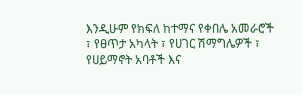እንዲሁም የክፍለ ከተማና የቀበሌ አመራሮች ፣ የፀጥታ አካላት ፣ የሀገር ሽማግሌዎች ፣ የሀይማኖት አባቶች እና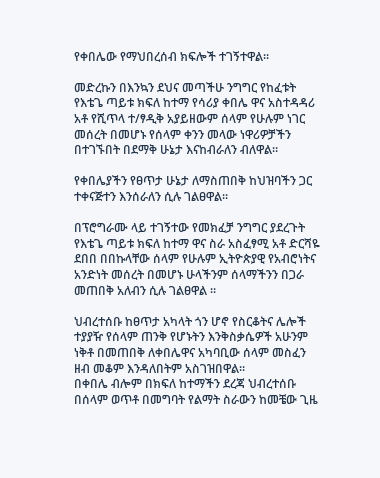የቀበሌው የማህበረሰብ ክፍሎች ተገኝተዋል።

መድረኩን በእንኳን ደህና መጣችሁ ንግግር የከፈቱት የእቴጌ ጣይቱ ክፍለ ከተማ የሳሪያ ቀበሌ ዋና አስተዳዳሪ አቶ የሺጥላ ተ/ፃዲቅ አያይዘውም ሰላም የሁሉም ነገር መሰረት በመሆኑ የሰላም ቀንን መላው ነዋሪዎቻችን በተገኙበት በደማቅ ሁኔታ እናከብራለን ብለዋል።

የቀበሌያችን የፀጥታ ሁኔታ ለማስጠበቅ ከህዝባችን ጋር ተቀናጅተን እንሰራለን ሲሉ ገልፀዋል።

በፕሮግራሙ ላይ ተገኝተው የመክፈቻ ንግግር ያደረጉት የእቴጌ ጣይቱ ክፍለ ከተማ ዋና ስራ አስፈፃሚ አቶ ድርሻዬ ደበበ በበኩላቸው ሰላም የሁሉም ኢትዮጵያዊ የአብሮነትና አንድነት መሰረት በመሆኑ ሁላችንም ሰላማችንን በጋራ መጠበቅ አለብን ሲሉ ገልፀዋል ።

ህብረተሰቡ ከፀጥታ አካላት ጎን ሆኖ የስርቆትና ሌሎች ተያያዥ የሰላም ጠንቅ የሆኑትን እንቅስቃሴዎች አሁንም ነቅቶ በመጠበቅ ለቀበሌዋና አካባቢው ሰላም መስፈን ዘብ መቆም እንዳለበትም አስገዝበዋል።
በቀበሌ ብሎም በክፍለ ከተማችን ደረጃ ህብረተሰቡ በሰላም ወጥቶ በመግባት የልማት ስራውን ከመቼው ጊዜ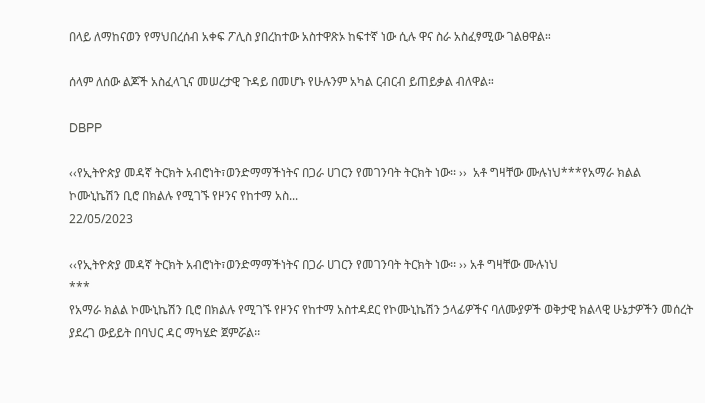በላይ ለማከናወን የማህበረሰብ አቀፍ ፖሊስ ያበረከተው አስተዋጽኦ ከፍተኛ ነው ሲሉ ዋና ስራ አስፈፃሚው ገልፀዋል።

ሰላም ለሰው ልጆች አስፈላጊና መሠረታዊ ጉዳይ በመሆኑ የሁሉንም አካል ርብርብ ይጠይቃል ብለዋል።

DBPP

‹‹የኢትዮጵያ መዳኛ ትርክት አብሮነት፣ወንድማማችነትና በጋራ ሀገርን የመገንባት ትርክት ነው፡፡ ››  አቶ ግዛቸው ሙሉነህ***የአማራ ክልል ኮሙኒኬሽን ቢሮ በክልሉ የሚገኙ የዞንና የከተማ አስ...
22/05/2023

‹‹የኢትዮጵያ መዳኛ ትርክት አብሮነት፣ወንድማማችነትና በጋራ ሀገርን የመገንባት ትርክት ነው፡፡ ›› አቶ ግዛቸው ሙሉነህ
***
የአማራ ክልል ኮሙኒኬሽን ቢሮ በክልሉ የሚገኙ የዞንና የከተማ አስተዳደር የኮሙኒኬሽን ኃላፊዎችና ባለሙያዎች ወቅታዊ ክልላዊ ሁኔታዎችን መሰረት ያደረገ ውይይት በባህር ዳር ማካሄድ ጀምሯል፡፡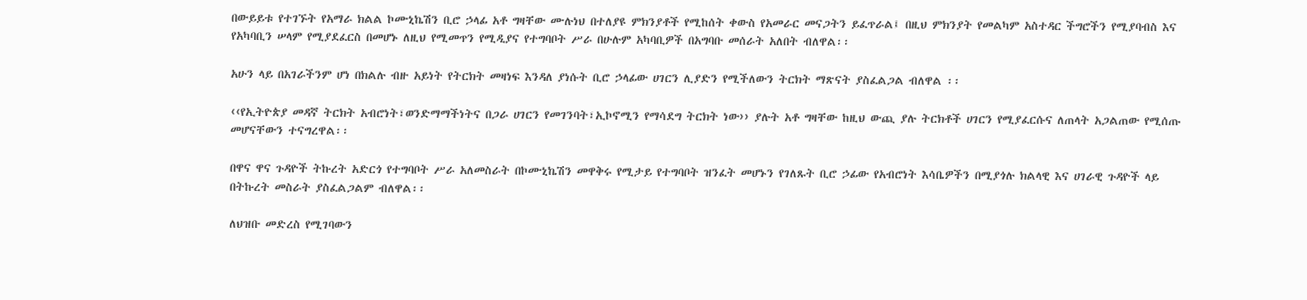በውይይቱ የተገኙት የአማራ ክልል ኮሙኒኬሽን ቢሮ ኃላፊ አቶ ግዛቸው ሙሉነህ በተለያዩ ምክንያቶች የሚከሰት ቀውስ የአመራር መናጋትን ይፈጥራል፤ በዚህ ምክንያት የመልካም አስተዳር ችግሮችን የሚያባብስ እና የአካባቢን ሠላም የሚያደፈርስ በመሆኑ ለዚህ የሚመጥን የሚዲያና የተግባቦት ሥራ በሁሉም አካባቢዎች በአግባቡ መሰራት አለበት ብለዋል፡፡

አሁን ላይ በአገራችንም ሆነ በክልሉ ብዙ አይነት የትርክት መዛነፍ እንዳለ ያነሱት ቢሮ ኃላፊው ሀገርን ሊያድን የሚችለውን ትርክት ማጽናት ያስፈልጋል ብለዋል ፡፡

‹‹የኢትዮጵያ መዳኛ ትርክት አብሮነት፣ወንድማማችነትና በጋራ ሀገርን የመገንባት፣ኢኮኖሚን የማሳደግ ትርክት ነው›› ያሉት አቶ ግዛቸው ከዚህ ውጪ ያሉ ትርክቶች ሀገርን የሚያፈርሱና ለጠላት አጋልጠው የሚሰጡ መሆናቸውን ተናግረዋል፡፡

በዋና ዋና ጉዳዮች ትኩረት አድርጎ የተግባቦት ሥራ አለመስራት በኮሙኒኬሽን መዋቅሩ የሚታይ የተግባቦት ዝንፈት መሆኑን የገለጹት ቢሮ ኃፊው የአብሮነት እሳቤዎችን በሚያጎሉ ክልላዊ እና ሀገራዊ ጉዳዮች ላይ በትኩረት መስራት ያስፈልጋልም ብለዋል፡፡

ለህዝቡ መድረስ የሚገባውን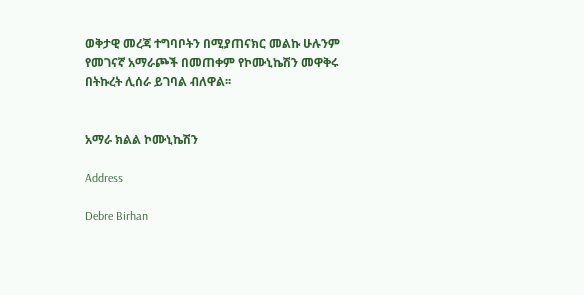ወቅታዊ መረጃ ተግባቦትን በሚያጠናክር መልኩ ሁሉንም የመገናኛ አማራጮች በመጠቀም የኮሙኒኬሽን መዋቅሩ በትኩረት ሊሰራ ይገባል ብለዋል፡፡


አማራ ክልል ኮሙኒኬሽን

Address

Debre Birhan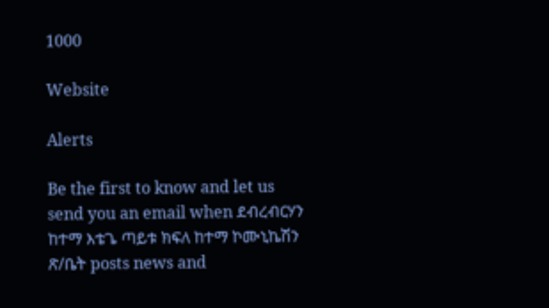1000

Website

Alerts

Be the first to know and let us send you an email when ደብረብርሃን ከተማ እቴጌ ጣይቱ ክፍለ ከተማ ኮሙኒኬሽን ጽ/ቤት posts news and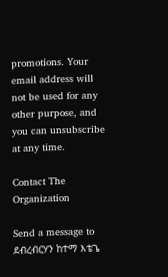promotions. Your email address will not be used for any other purpose, and you can unsubscribe at any time.

Contact The Organization

Send a message to ደብረብርሃን ከተማ እቴጌ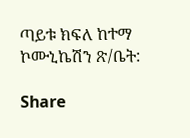ጣይቱ ክፍለ ከተማ ኮሙኒኬሽን ጽ/ቤት:

Share